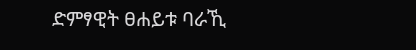ድምፃዊት ፀሐይቱ ባራኺ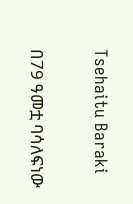Tsehaitu Baraki

በ79 ዓመቷ ባሳለፍነው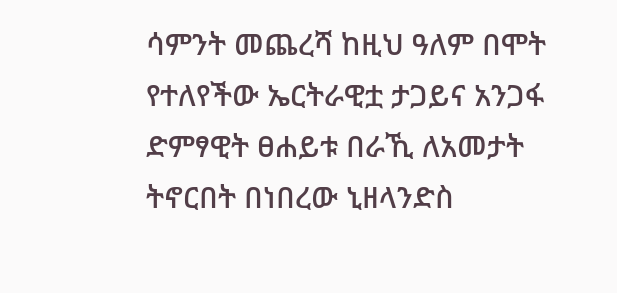ሳምንት መጨረሻ ከዚህ ዓለም በሞት የተለየችው ኤርትራዊቷ ታጋይና አንጋፋ ድምፃዊት ፀሐይቱ በራኺ ለአመታት ትኖርበት በነበረው ኒዘላንድስ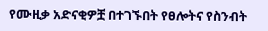የሙዚቃ አድናቂዎቿ በተገኙበት የፀሎትና የስንብት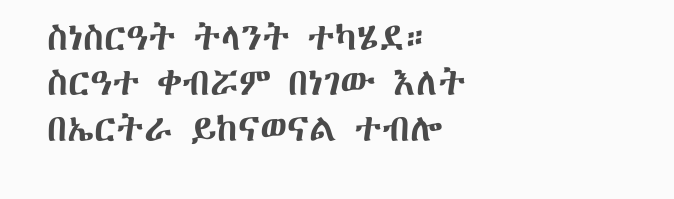ስነስርዓት ትላንት ተካሄደ። ስርዓተ ቀብሯም በነገው እለት በኤርትራ ይከናወናል ተብሎ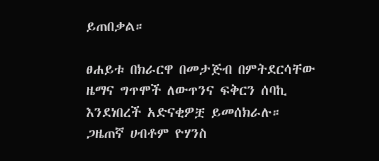ይጠበቃል።

ፀሐይቱ በክራርዋ በመታጅብ በምትደርሳቸው ዜማና ግጥሞች ለውጥንና ፍቅርን ሰባኪ እንደነበረች አድናቂዎቿ ይመሰክራሉ። ጋዜጠኛ ሀብቶም ዮሃንስ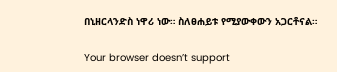በኒዘርላንድስ ነዋሪ ነው። ስለፀሐይቱ የሚያውቀውን አጋርቶናል።

Your browser doesn’t support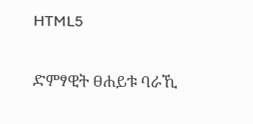HTML5

ድምፃዊት ፀሐይቱ ባራኺ